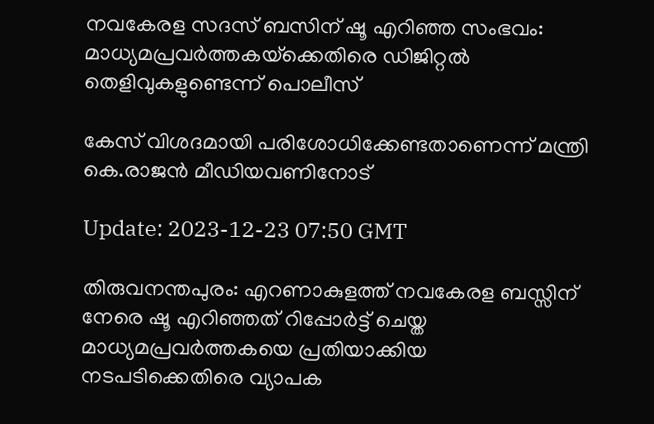നവകേരള സദസ് ബസിന് ഷൂ എറിഞ്ഞ സംഭവം: മാധ്യമപ്രവർത്തകയ്‌ക്കെതിരെ ഡിജിറ്റൽ തെളിവുകളുണ്ടെന്ന് പൊലീസ്‌

കേസ് വിശദമായി പരിശോധിക്കേണ്ടതാണെന്ന് മന്ത്രി കെ.രാജൻ മീഡിയവണിനോട്

Update: 2023-12-23 07:50 GMT

തിരുവനന്തപുരം: എറണാകുളത്ത് നവകേരള ബസ്സിന് നേരെ ഷൂ എറിഞ്ഞത് റിപ്പോർട്ട് ചെയ്ത മാധ്യമപ്രവർത്തകയെ പ്രതിയാക്കിയ നടപടിക്കെതിരെ വ്യാപക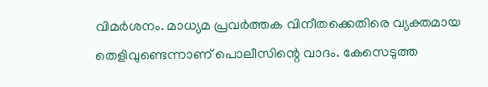വിമർശനം. മാധ്യമ പ്രവർത്തക വിനീതക്കെതിരെ വ്യക്തമായ തെളിവുണ്ടെന്നാണ് പൊലീസിന്റെ വാദം. കേസെടുത്ത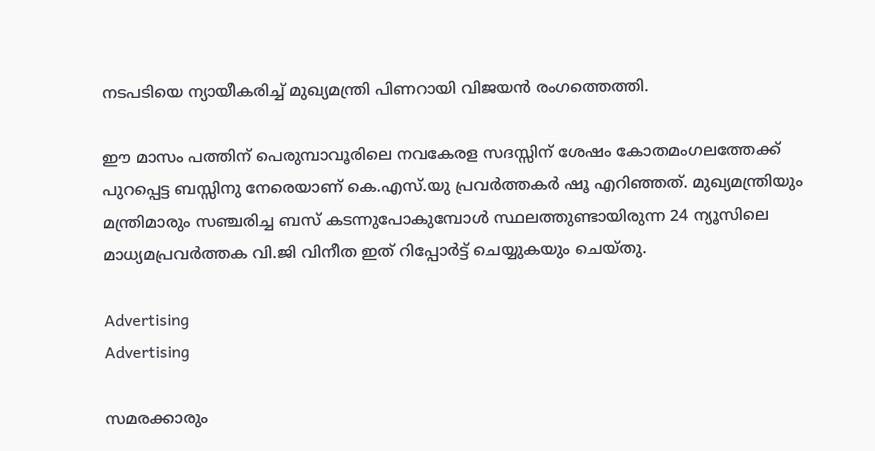നടപടിയെ ന്യായീകരിച്ച് മുഖ്യമന്ത്രി പിണറായി വിജയന്‍ രംഗത്തെത്തി.

ഈ മാസം പത്തിന് പെരുമ്പാവൂരിലെ നവകേരള സദസ്സിന് ശേഷം കോതമംഗലത്തേക്ക് പുറപ്പെട്ട ബസ്സിനു നേരെയാണ് കെ.എസ്.യു പ്രവർത്തകർ ഷൂ എറിഞ്ഞത്. മുഖ്യമന്ത്രിയും മന്ത്രിമാരും സഞ്ചരിച്ച ബസ് കടന്നുപോകുമ്പോള്‍ സ്ഥലത്തുണ്ടായിരുന്ന 24 ന്യൂസിലെ മാധ്യമപ്രവർത്തക വി.ജി വിനീത ഇത് റിപ്പോർട്ട് ചെയ്യുകയും ചെയ്തു.

Advertising
Advertising

സമരക്കാരും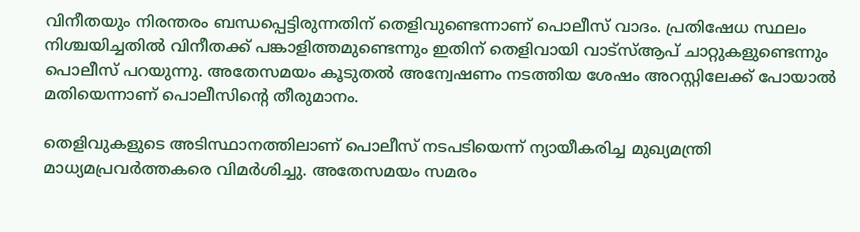വിനീതയും നിരന്തരം ബന്ധപ്പെട്ടിരുന്നതിന് തെളിവുണ്ടെന്നാണ് പൊലീസ് വാദം. പ്രതിഷേധ സ്ഥലം നിശ്ചയിച്ചതില്‍ വിനീതക്ക് പങ്കാളിത്തമുണ്ടെന്നും ഇതിന് തെളിവായി വാട്സ്ആപ് ചാറ്റുകളുണ്ടെന്നും പൊലീസ് പറയുന്നു. അതേസമയം കൂടുതല്‍ അന്വേഷണം നടത്തിയ ശേഷം അറസ്റ്റിലേക്ക് പോയാല്‍ മതിയെന്നാണ് പൊലീസിന്റെ തീരുമാനം.

തെളിവുകളുടെ അടിസ്ഥാനത്തിലാണ് പൊലീസ് നടപടിയെന്ന് ന്യായീകരിച്ച മുഖ്യമന്ത്രി മാധ്യമപ്രവർത്തകരെ വിമർശിച്ചു. അതേസമയം സമരം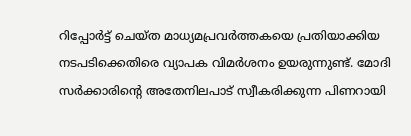റിപ്പോർട്ട് ചെയ്ത മാധ്യമപ്രവർത്തകയെ പ്രതിയാക്കിയ നടപടിക്കെതിരെ വ്യാപക വിമർശനം ഉയരുന്നുണ്ട്. മോദി സർക്കാരിന്‍റെ അതേനിലപാട് സ്വീകരിക്കുന്ന പിണറായി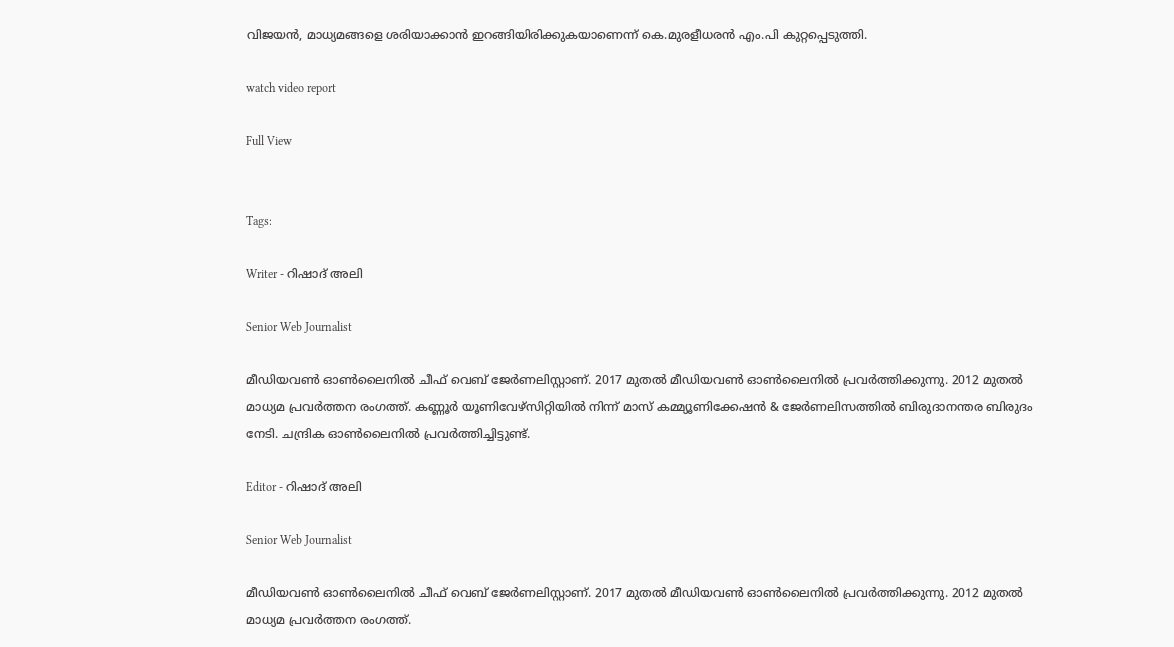വിജയന്‍, മാധ്യമങ്ങളെ ശരിയാക്കാന്‍ ഇറങ്ങിയിരിക്കുകയാണെന്ന് കെ.മുരളീധരന്‍ എം.പി കുറ്റപ്പെടുത്തി.

watch video report

Full View


Tags:

Writer - റിഷാദ് അലി

Senior Web Journalist

മീഡിയവൺ ഓൺലൈനിൽ ചീഫ് വെബ് ജേർണലിസ്റ്റാണ്. 2017 മുതൽ മീഡിയവൺ ഓൺലൈനിൽ പ്രവർത്തിക്കുന്നു. 2012 മുതൽ മാധ്യമ പ്രവർത്തന രംഗത്ത്. കണ്ണൂര്‍ യൂണിവേഴ്‌സിറ്റിയിൽ നിന്ന് മാസ് കമ്മ്യൂണിക്കേഷന്‍ & ജേര്‍ണലിസത്തില്‍ ബിരുദാനന്തര ബിരുദം നേടി. ചന്ദ്രിക ഓണ്‍ലൈനില്‍ പ്രവര്‍ത്തിച്ചിട്ടുണ്ട്.

Editor - റിഷാദ് അലി

Senior Web Journalist

മീഡിയവൺ ഓൺലൈനിൽ ചീഫ് വെബ് ജേർണലിസ്റ്റാണ്. 2017 മുതൽ മീഡിയവൺ ഓൺലൈനിൽ പ്രവർത്തിക്കുന്നു. 2012 മുതൽ മാധ്യമ പ്രവർത്തന രംഗത്ത്.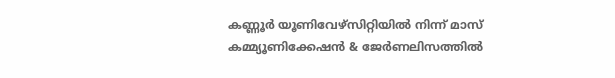കണ്ണൂര്‍ യൂണിവേഴ്‌സിറ്റിയിൽ നിന്ന് മാസ് കമ്മ്യൂണിക്കേഷന്‍ & ജേര്‍ണലിസത്തില്‍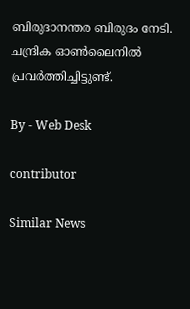ബിരുദാനന്തര ബിരുദം നേടി. ചന്ദ്രിക ഓണ്‍ലൈനില്‍ പ്രവര്‍ത്തിച്ചിട്ടുണ്ട്.

By - Web Desk

contributor

Similar News